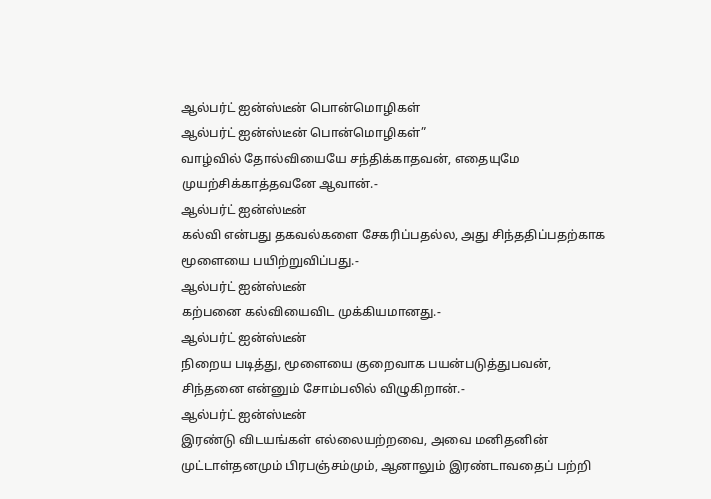ஆல்பர்ட் ஐன்ஸ்டீன் பொன்மொழிகள்
ஆல்பர்ட் ஐன்ஸ்டீன் பொன்மொழிகள்”
வாழ்வில் தோல்வியையே சந்திக்காதவன், எதையுமே முயற்சிக்காத்தவனே ஆவான்.-
ஆல்பர்ட் ஐன்ஸ்டீன்
கல்வி என்பது தகவல்களை சேகரிப்பதல்ல, அது சிந்ததிப்பதற்காக மூளையை பயிற்றுவிப்பது.-
ஆல்பர்ட் ஐன்ஸ்டீன்
கற்பனை கல்வியைவிட முக்கியமானது.-
ஆல்பர்ட் ஐன்ஸ்டீன்
நிறைய படித்து, மூளையை குறைவாக பயன்படுத்துபவன், சிந்தனை என்னும் சோம்பலில் விழுகிறான்.-
ஆல்பர்ட் ஐன்ஸ்டீன்
இரண்டு விடயங்கள் எல்லையற்றவை, அவை மனிதனின் முட்டாள்தனமும் பிரபஞ்சம்மும், ஆனாலும் இரண்டாவதைப் பற்றி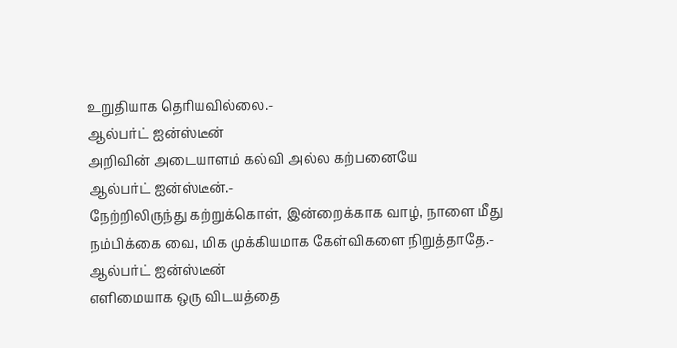உறுதியாக தெரியவில்லை.-
ஆல்பர்ட் ஐன்ஸ்டீன்
அறிவின் அடையாளம் கல்வி அல்ல கற்பனையே
ஆல்பர்ட் ஐன்ஸ்டீன்.-
நேற்றிலிருந்து கற்றுக்கொள், இன்றைக்காக வாழ், நாளை மீது நம்பிக்கை வை, மிக முக்கியமாக கேள்விகளை நிறுத்தாதே.-
ஆல்பர்ட் ஐன்ஸ்டீன்
எளிமையாக ஒரு விடயத்தை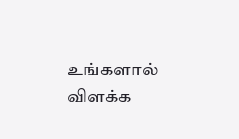உங்களால் விளக்க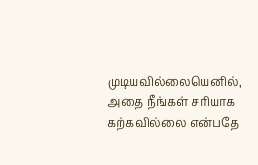முடியவில்லையெனில், அதை நீங்கள் சரியாக கற்கவில்லை என்பதே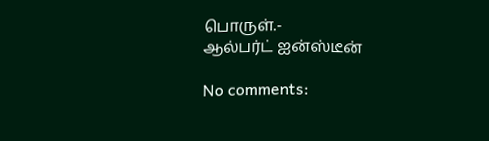பொருள்.-
ஆல்பர்ட் ஐன்ஸ்டீன்

No comments: